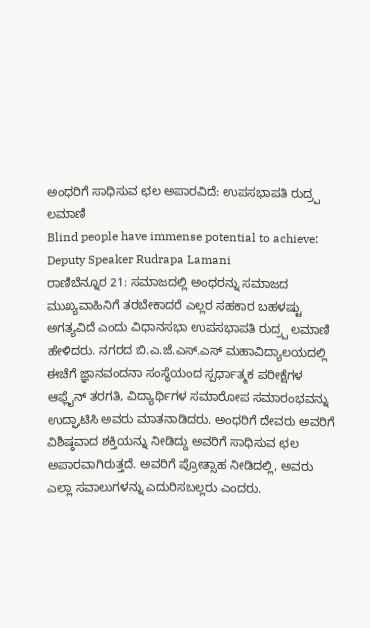ಅಂಧರಿಗೆ ಸಾಧಿಸುವ ಛಲ ಅಪಾರವಿದೆ: ಉಪಸಭಾಪತಿ ರುದ್ರ್ಪ ಲಮಾಣಿ
Blind people have immense potential to achieve: Deputy Speaker Rudrapa Lamani
ರಾಣಿಬೆನ್ನೂರ 21: ಸಮಾಜದಲ್ಲಿ ಅಂಧರನ್ನು ಸಮಾಜದ ಮುಖ್ಯವಾಹಿನಿಗೆ ತರಬೇಕಾದರೆ ಎಲ್ಲರ ಸಹಕಾರ ಬಹಳಷ್ಟು ಅಗತ್ಯವಿದೆ ಎಂದು ವಿಧಾನಸಭಾ ಉಪಸಭಾಪತಿ ರುದ್ರ್ಪ ಲಮಾಣಿ ಹೇಳಿದರು. ನಗರದ ಬಿ.ಎ.ಜೆ.ಎಸ್.ಎಸ್ ಮಹಾವಿದ್ಯಾಲಯದಲ್ಲಿ ಈಚೆಗೆ ಜ್ಞಾನವಂದನಾ ಸಂಸ್ಥೆಯಂದ ಸ್ಪರ್ಧಾತ್ಮಕ ಪರೀಕ್ಷೆಗಳ ಆಫ್ಲೈನ್ ತರಗತಿ, ವಿದ್ಯಾರ್ಥಿಗಳ ಸಮಾರೋಪ ಸಮಾರಂಭವನ್ನು ಉದ್ಘಾಟಿಸಿ ಅವರು ಮಾತನಾಡಿದರು. ಅಂಧರಿಗೆ ದೇವರು ಅವರಿಗೆ ವಿಶಿಷ್ಠವಾದ ಶಕ್ತಿಯನ್ನು ನೀಡಿದ್ದು ಅವರಿಗೆ ಸಾಧಿಸುವ ಛಲ ಅಪಾರವಾಗಿರುತ್ತದೆ. ಅವರಿಗೆ ಪ್ರೋತ್ಸಾಹ ನೀಡಿದಲ್ಲಿ, ಅವರು ಎಲ್ಲಾ ಸವಾಲುಗಳನ್ನು ಎದುರಿಸಬಲ್ಲರು ಎಂದರು.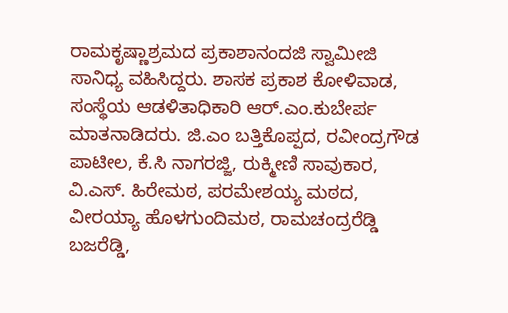ರಾಮಕೃಷ್ಣಾಶ್ರಮದ ಪ್ರಕಾಶಾನಂದಜಿ ಸ್ವಾಮೀಜಿ ಸಾನಿಧ್ಯ ವಹಿಸಿದ್ದರು. ಶಾಸಕ ಪ್ರಕಾಶ ಕೋಳಿವಾಡ, ಸಂಸ್ಥೆಯ ಆಡಳಿತಾಧಿಕಾರಿ ಆರ್.ಎಂ.ಕುಬೇರ್ಪ ಮಾತನಾಡಿದರು. ಜಿ.ಎಂ ಬತ್ತಿಕೊಪ್ಪದ, ರವೀಂದ್ರಗೌಡ ಪಾಟೀಲ, ಕೆ.ಸಿ ನಾಗರಜ್ಜಿ, ರುಕ್ಮೀಣಿ ಸಾವುಕಾರ, ವಿ.ಎಸ್. ಹಿರೇಮಠ, ಪರಮೇಶಯ್ಯ ಮಠದ, ವೀರಯ್ಯಾ ಹೊಳಗುಂದಿಮಠ, ರಾಮಚಂದ್ರರೆಡ್ಡಿ ಬಜರೆಡ್ಡಿ,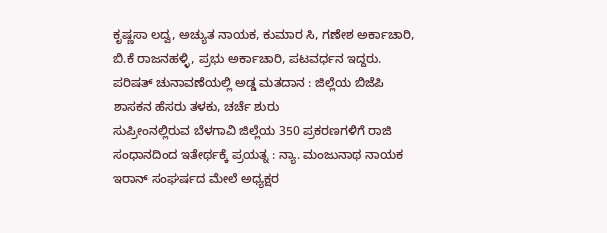ಕೃಷ್ಣಸಾ ಲದ್ವ, ಅಚ್ಯುತ ನಾಯಕ, ಕುಮಾರ ಸಿ, ಗಣೇಶ ಅರ್ಕಾಚಾರಿ, ಬಿ.ಕೆ ರಾಜನಹಳ್ಳಿ, ಪ್ರಭು ಅರ್ಕಾಚಾರಿ, ಪಟವರ್ಧನ ಇದ್ದರು.
ಪರಿಷತ್ ಚುನಾವಣೆಯಲ್ಲಿ ಅಡ್ಡ ಮತದಾನ : ಜಿಲ್ಲೆಯ ಬಿಜೆಪಿ ಶಾಸಕನ ಹೆಸರು ತಳಕು, ಚರ್ಚೆ ಶುರು
ಸುಪ್ರೀಂನಲ್ಲಿರುವ ಬೆಳಗಾವಿ ಜಿಲ್ಲೆಯ 350 ಪ್ರಕರಣಗಳಿಗೆ ರಾಜಿ ಸಂಧಾನದಿಂದ ಇತೇರ್ಥಕ್ಕೆ ಪ್ರಯತ್ನ : ನ್ಯಾ. ಮಂಜುನಾಥ ನಾಯಕ
ಇರಾನ್ ಸಂಘರ್ಷದ ಮೇಲೆ ಅಧ್ಯಕ್ಷರ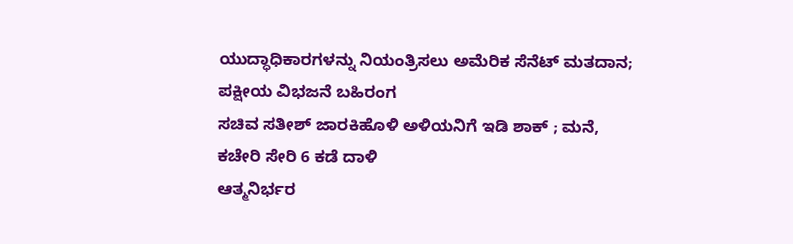ಯುದ್ಧಾಧಿಕಾರಗಳನ್ನು ನಿಯಂತ್ರಿಸಲು ಅಮೆರಿಕ ಸೆನೆಟ್ ಮತದಾನ; ಪಕ್ಷೀಯ ವಿಭಜನೆ ಬಹಿರಂಗ
ಸಚಿವ ಸತೀಶ್ ಜಾರಕಿಹೊಳಿ ಅಳಿಯನಿಗೆ ಇಡಿ ಶಾಕ್ ; ಮನೆ, ಕಚೇರಿ ಸೇರಿ 6 ಕಡೆ ದಾಳಿ
ಆತ್ಮನಿರ್ಭರ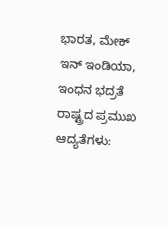ಭಾರತ, ಮೇಕ್ ಇನ್ ಇಂಡಿಯಾ, ಇಂಧನ ಭದ್ರತೆ ರಾಷ್ಟ್ರದ ಪ್ರಮುಖ ಆದ್ಯತೆಗಳು: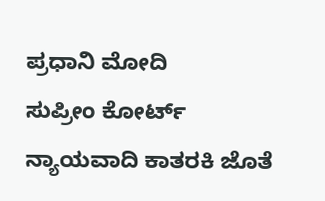ಪ್ರಧಾನಿ ಮೋದಿ
ಸುಪ್ರೀಂ ಕೋರ್ಟ್ ನ್ಯಾಯವಾದಿ ಕಾತರಕಿ ಜೊತೆ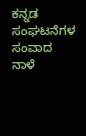ಕನ್ನಡ ಸಂಘಟನೆಗಳ ಸಂವಾದ ನಾಳೆ